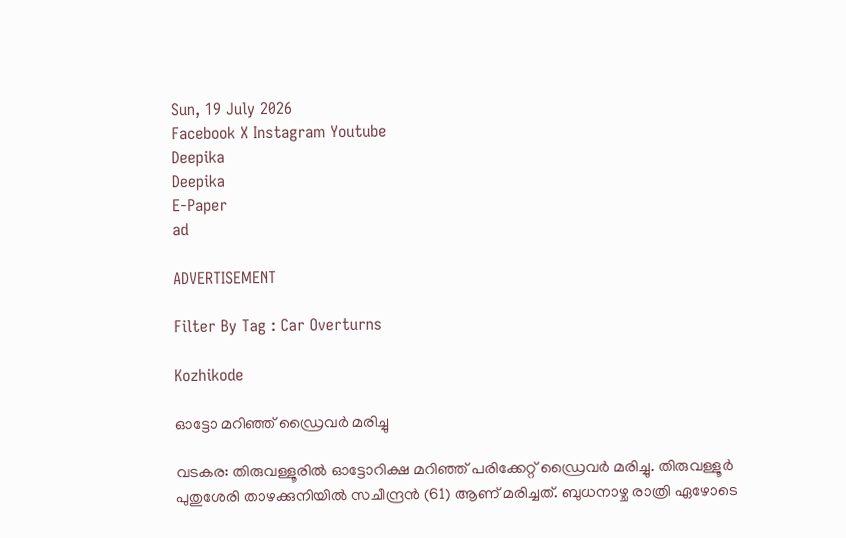Sun, 19 July 2026
Facebook X Instagram Youtube
Deepika
Deepika
E-Paper
ad

ADVERTISEMENT

Filter By Tag : Car Overturns

Kozhikode

ഓട്ടോ മറിഞ്ഞ് ഡ്രൈവര്‍ മരിച്ചു

വടകര: തിരുവള്ളൂരില്‍ ഓട്ടോറിക്ഷ മറിഞ്ഞ് പരിക്കേറ്റ് ഡ്രൈവര്‍ മരിച്ചു. തിരുവള്ളൂര്‍ പുതുശേരി താഴക്കുനിയില്‍ സചീന്ദ്രന്‍ (61) ആണ് മരിച്ചത്. ബുധനാഴ്ച രാത്രി ഏഴോടെ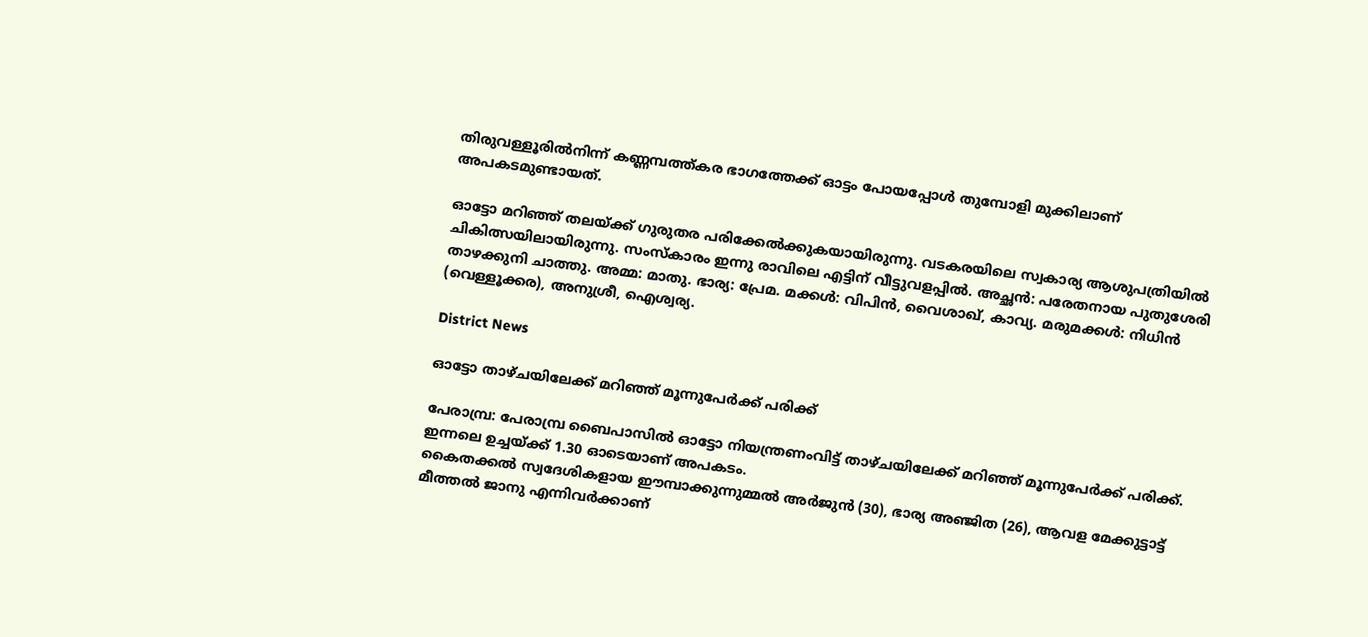തിരുവള്ളൂരില്‍നിന്ന് കണ്ണമ്പത്ത്കര ഭാഗത്തേക്ക് ഓട്ടം പോയപ്പോള്‍ തുമ്പോളി മുക്കിലാണ് അപകടമുണ്ടായത്.

ഓട്ടോ മറിഞ്ഞ് തലയ്ക്ക് ഗുരുതര പരിക്കേല്‍ക്കുകയായിരുന്നു. വടകരയിലെ സ്വകാര്യ ആശുപത്രിയില്‍ ചികിത്സയിലായിരുന്നു. സംസ്‌കാരം ഇന്നു രാവിലെ എട്ടിന് വീട്ടുവളപ്പില്‍. അച്ഛന്‍: പരേതനായ പുതുശേരി താഴക്കുനി ചാത്തു. അമ്മ: മാതു. ഭാര്യ: പ്രേമ. മക്കള്‍: വിപിന്‍, വൈശാഖ്, കാവ്യ. മരുമക്കള്‍: നിധിന്‍ (വെള്ളൂക്കര), അനുശ്രീ, ഐശ്വര്യ.

District News

ഓട്ടോ താഴ്ചയിലേക്ക് മറിഞ്ഞ്‌ മൂന്നുപേർക്ക് പരിക്ക്

പേരാമ്പ്ര: പേരാമ്പ്ര ബൈപാസിൽ ഓട്ടോ നിയന്ത്രണംവിട്ട് താഴ്ചയിലേക്ക് മറിഞ്ഞ് മൂന്നുപേർക്ക് പരിക്ക്. ഇന്നലെ ഉച്ചയ്ക്ക് 1.30 ഓടെയാണ് അപകടം.
കൈതക്കൽ സ്വദേശികളായ ഈമ്പാക്കുന്നുമ്മൽ അർജുൻ (30), ഭാര്യ അഞ്ജിത (26), ആവള മേക്കുട്ടാട്ട് മീത്തൽ ജാനു എന്നിവർക്കാണ്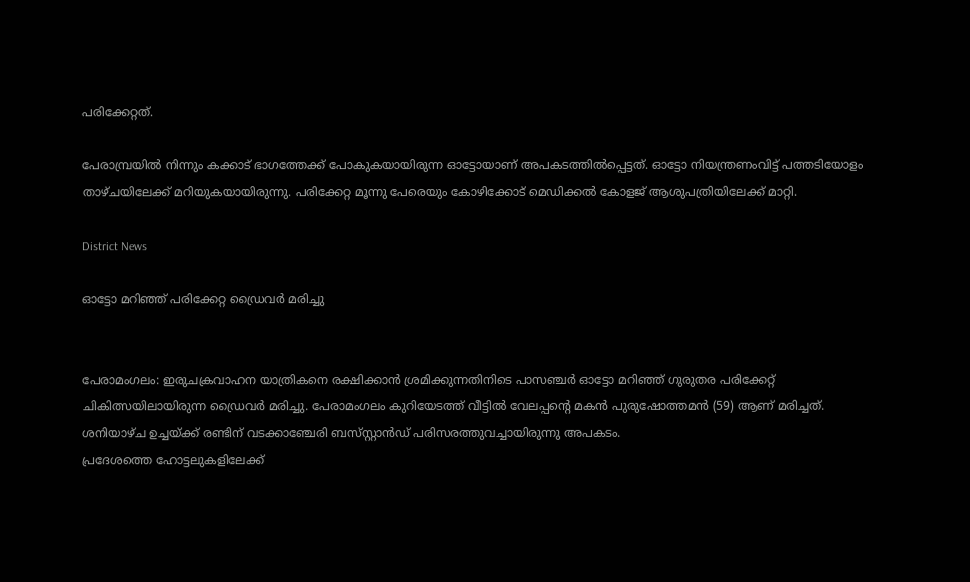പരിക്കേറ്റത്.

പേരാമ്പ്രയിൽ നിന്നും കക്കാട് ഭാഗത്തേക്ക്‌ പോകുകയായിരുന്ന ഓട്ടോയാണ് അപകടത്തിൽപ്പെട്ടത്. ഓട്ടോ നിയന്ത്രണംവിട്ട് പത്തടിയോളം താഴ്ചയിലേക്ക് മറിയുകയായിരുന്നു. പരിക്കേറ്റ മൂന്നു പേരെയും കോഴിക്കോട് മെഡിക്കൽ കോളജ് ആശുപത്രിയിലേക്ക് മാറ്റി.

District News

ഓട്ടോ മറിഞ്ഞ് പരിക്കേറ്റ ഡ്രൈവർ മരിച്ചു


പേരാമംഗലം: ഇരുചക്രവാഹന യാത്രികനെ രക്ഷിക്കാൻ ശ്രമിക്കുന്നതിനിടെ പാസഞ്ചർ ഓട്ടോ മറിഞ്ഞ് ഗുരുതര പരിക്കേറ്റ് ചികിത്സയിലായിരുന്ന ഡ്രൈവർ മരിച്ചു. പേരാമംഗലം കുറിയേടത്ത് വീട്ടിൽ വേലപ്പന്‍റെ മകൻ പുരുഷോത്തമൻ (59) ആണ് മരിച്ചത്. ശനിയാഴ്ച ഉച്ചയ്ക്ക് രണ്ടിന് വടക്കാഞ്ചേരി ബസ്‌സ്റ്റാൻഡ് പരിസരത്തുവച്ചായിരുന്നു അപകടം.
പ്രദേശത്തെ ഹോട്ടലുകളിലേക്ക്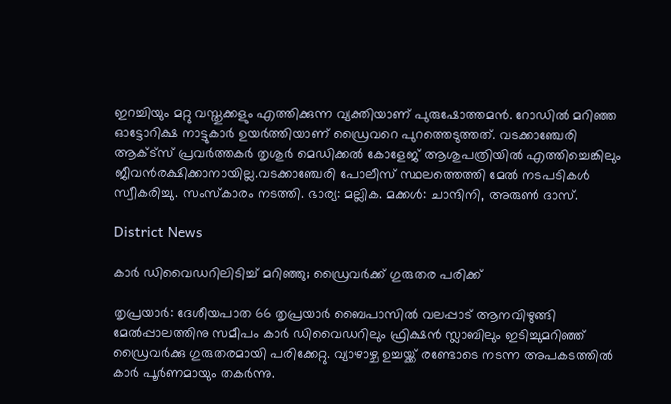ഇറച്ചിയും മറ്റു വസ്തുക്കളും എത്തിക്കുന്ന വ്യക്തിയാണ് പുരുഷോത്തമൻ. റോഡിൽ മറിഞ്ഞ ഓട്ടോറിക്ഷ നാട്ടുകാർ ഉയർത്തിയാണ് ഡ്രൈവറെ പുറത്തെടുത്തത്. വടക്കാഞ്ചേരി ആക്ട്സ് പ്രവർത്തകർ തൃശുർ മെഡിക്കൽ കോളേജ് ആശുപത്രിയിൽ എത്തിച്ചെങ്കിലും ജീവൻരക്ഷിക്കാനായില്ല.വടക്കാഞ്ചേരി പോലീസ് സ്ഥലത്തെത്തി മേൽ നടപടികൾ സ്വീകരിച്ചു. സംസ്കാരം നടത്തി. ഭാര്യ: മല്ലിക. മക്കൾ: ചാന്ദിനി, അരുൺ ദാസ്.

District News

കാർ ഡിവൈഡറിലിടിച്ച് മറിഞ്ഞു; ഡ്രൈവർക്ക് ഗുരുതര പരിക്ക്

തൃപ്രയാർ: ദേശീയപാത 66 തൃപ്രയാർ ബൈപാസിൽ വലപ്പാട് ആനവിഴുങ്ങി മേൽപ്പാലത്തിനു സമീപം കാർ ഡിവൈഡറിലും ഫ്രിക്ഷൻ സ്ലാബിലും ഇടിച്ചുമറിഞ്ഞ് ഡ്രൈവർക്കു ഗുരുതരമായി പരിക്കേറ്റു. വ്യാഴാഴ്ച ഉച്ചയ്ക്ക് രണ്ടോടെ നടന്ന അപകടത്തിൽ കാർ പൂർണമായും തകർന്നു.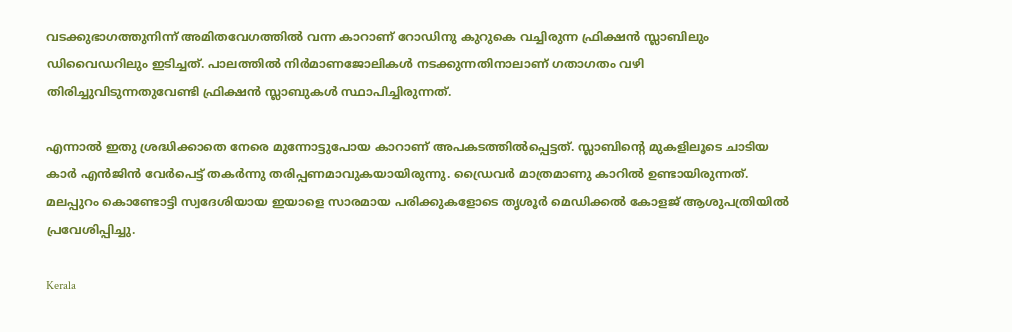വടക്കുഭാഗത്തുനിന്ന് അമിതവേഗത്തിൽ വന്ന കാറാണ് റോഡിനു കുറുകെ വച്ചിരുന്ന ഫ്രിക്ഷൻ സ്ലാബിലും ഡിവൈഡറിലും ഇടിച്ചത്. പാലത്തിൽ നിർമാണജോലികൾ നടക്കുന്നതിനാലാണ് ഗതാഗതം വഴി തിരിച്ചുവിടുന്നതുവേണ്ടി ഫ്രിക്ഷൻ സ്ലാബുകൾ സ്ഥാപിച്ചിരുന്നത്.

എന്നാൽ ഇതു ശ്രദ്ധിക്കാതെ നേരെ മുന്നോട്ടുപോയ കാറാണ് അപകടത്തിൽപ്പെട്ടത്. സ്ലാബിന്‍റെ മുകളിലൂടെ ചാടിയ കാർ എൻജിൻ വേർപെട്ട് തകർന്നു തരിപ്പണമാവുകയായിരുന്നു. ഡ്രൈവർ മാത്രമാണു കാറിൽ ഉണ്ടായിരുന്നത്. മലപ്പുറം കൊണ്ടോട്ടി സ്വദേശിയായ ഇയാളെ സാരമായ പരിക്കുകളോടെ തൃശൂർ മെഡിക്കൽ കോളജ് ആശുപത്രിയിൽ പ്രവേശിപ്പിച്ചു.

Kerala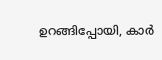ഉറങ്ങിപ്പോയി, കാർ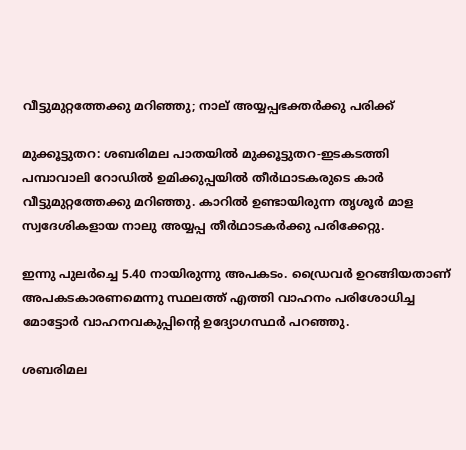വീട്ടുമുറ്റത്തേക്കു മറിഞ്ഞു; നാല് അയ്യപ്പഭക്തര്‍ക്കു പരിക്ക്

മുക്കൂട്ടുതറ: ശബരിമല പാതയില്‍ മുക്കൂട്ടുതറ-ഇടകടത്തി പമ്പാവാലി റോഡില്‍ ഉമിക്കുപ്പയില്‍ തീര്‍ഥാടകരുടെ കാര്‍ വീട്ടുമുറ്റത്തേക്കു മറിഞ്ഞു. കാറില്‍ ഉണ്ടായിരുന്ന തൃശൂര്‍ മാള സ്വദേശികളായ നാലു അയ്യപ്പ തീര്‍ഥാടകര്‍ക്കു പരിക്കേറ്റു.

ഇന്നു പുലര്‍ച്ചെ 5.40 നായിരുന്നു അപകടം. ഡ്രൈവര്‍ ഉറങ്ങിയതാണ് അപകടകാരണമെന്നു സ്ഥലത്ത് എത്തി വാഹനം പരിശോധിച്ച മോട്ടോര്‍ വാഹനവകുപ്പിന്‍റെ ഉദ്യോഗസ്ഥര്‍ പറഞ്ഞു.

ശബരിമല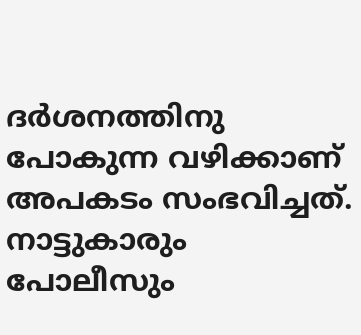ദര്‍ശനത്തിനു പോകുന്ന വഴിക്കാണ് അപകടം സംഭവിച്ചത്. നാട്ടുകാരും പോലീസും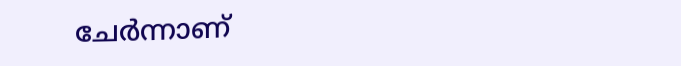ചേർന്നാണ്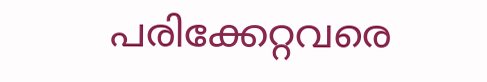പരിക്കേറ്റവരെ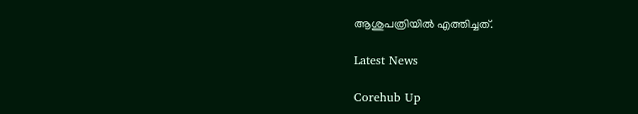ആശുപത്രിയിൽ എത്തിച്ചത്.

Latest News

Corehub Up